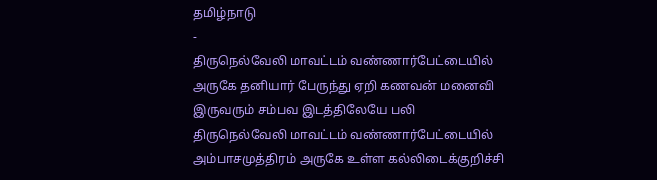தமிழ்நாடு
-
திருநெல்வேலி மாவட்டம் வண்ணார்பேட்டையில் அருகே தனியார் பேருந்து ஏறி கணவன் மனைவி இருவரும் சம்பவ இடத்திலேயே பலி
திருநெல்வேலி மாவட்டம் வண்ணார்பேட்டையில் அம்பாசமுத்திரம் அருகே உள்ள கல்லிடைக்குறிச்சி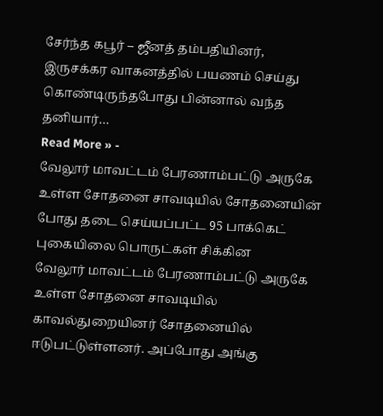சேர்ந்த கபூர் – ஜீனத் தம்பதியினர், இருசக்கர வாகனத்தில் பயணம் செய்து கொண்டிருந்தபோது பின்னால் வந்த தனியார்…
Read More » -
வேலூர் மாவட்டம் பேரணாம்பட்டு அருகே உள்ள சோதனை சாவடியில் சோதனையின் போது தடை செய்யப்பட்ட 95 பாக்கெட் புகையிலை பொருட்கள் சிக்கின
வேலூர் மாவட்டம் பேரணாம்பட்டு அருகே உள்ள சோதனை சாவடியில் காவல்துறையினர் சோதனையில் ஈடுபட்டுள்ளனர். அப்போது அங்கு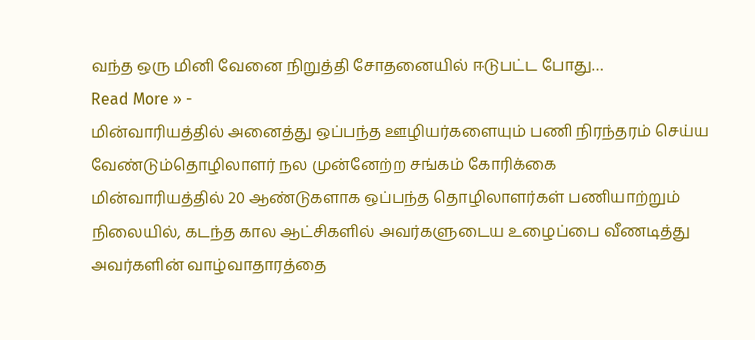வந்த ஒரு மினி வேனை நிறுத்தி சோதனையில் ஈடுபட்ட போது…
Read More » -
மின்வாரியத்தில் அனைத்து ஒப்பந்த ஊழியர்களையும் பணி நிரந்தரம் செய்ய வேண்டும்தொழிலாளர் நல முன்னேற்ற சங்கம் கோரிக்கை
மின்வாரியத்தில் 20 ஆண்டுகளாக ஒப்பந்த தொழிலாளர்கள் பணியாற்றும் நிலையில், கடந்த கால ஆட்சிகளில் அவர்களுடைய உழைப்பை வீணடித்து அவர்களின் வாழ்வாதாரத்தை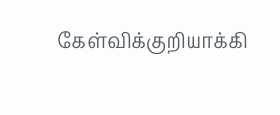கேள்விக்குறியாக்கி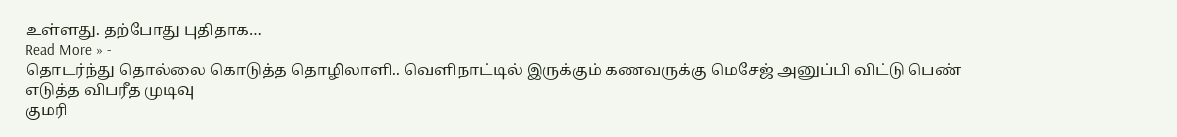உள்ளது. தற்போது புதிதாக…
Read More » -
தொடர்ந்து தொல்லை கொடுத்த தொழிலாளி.. வெளிநாட்டில் இருக்கும் கணவருக்கு மெசேஜ் அனுப்பி விட்டு பெண் எடுத்த விபரீத முடிவு
குமரி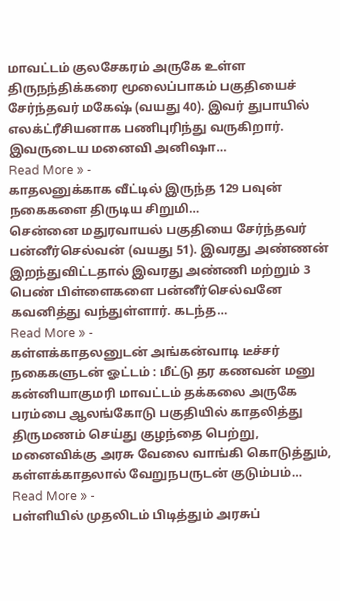மாவட்டம் குலசேகரம் அருகே உள்ள திருநந்திக்கரை மூலைப்பாகம் பகுதியைச் சேர்ந்தவர் மகேஷ் (வயது 40). இவர் துபாயில் எலக்ட்ரீசியனாக பணிபுரிந்து வருகிறார். இவருடைய மனைவி அனிஷா…
Read More » -
காதலனுக்காக வீட்டில் இருந்த 129 பவுன் நகைகளை திருடிய சிறுமி…
சென்னை மதுரவாயல் பகுதியை சேர்ந்தவர் பன்னீர்செல்வன் (வயது 51). இவரது அண்ணன் இறந்துவிட்டதால் இவரது அண்ணி மற்றும் 3 பெண் பிள்ளைகளை பன்னீர்செல்வனே கவனித்து வந்துள்ளார். கடந்த…
Read More » -
கள்ளக்காதலனுடன் அங்கன்வாடி டீச்சர் நகைகளுடன் ஓட்டம் : மீட்டு தர கணவன் மனு
கன்னியாகுமரி மாவட்டம் தக்கலை அருகே பரம்பை ஆலங்கோடு பகுதியில் காதலித்து திருமணம் செய்து குழந்தை பெற்று, மனைவிக்கு அரசு வேலை வாங்கி கொடுத்தும், கள்ளக்காதலால் வேறுநபருடன் குடும்பம்…
Read More » -
பள்ளியில் முதலிடம் பிடித்தும் அரசுப்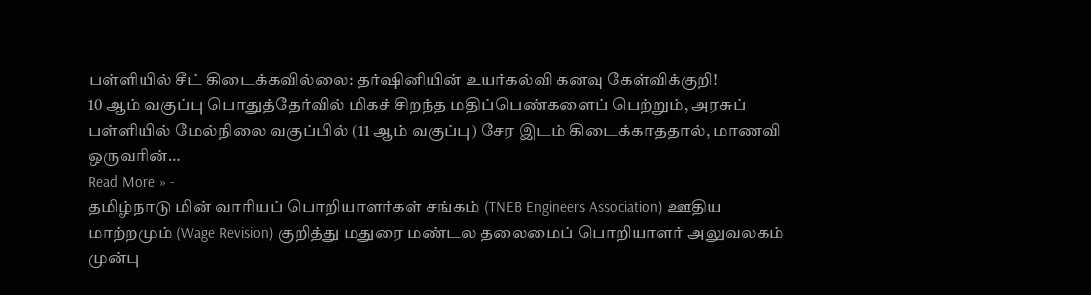பள்ளியில் சீட் கிடைக்கவில்லை: தர்ஷினியின் உயர்கல்வி கனவு கேள்விக்குறி!
10 ஆம் வகுப்பு பொதுத்தேர்வில் மிகச் சிறந்த மதிப்பெண்களைப் பெற்றும், அரசுப் பள்ளியில் மேல்நிலை வகுப்பில் (11 ஆம் வகுப்பு) சேர இடம் கிடைக்காததால், மாணவி ஒருவரின்…
Read More » -
தமிழ்நாடு மின் வாரியப் பொறியாளர்கள் சங்கம் (TNEB Engineers Association) ஊதிய மாற்றமும் (Wage Revision) குறித்து மதுரை மண்டல தலைமைப் பொறியாளர் அலுவலகம் முன்பு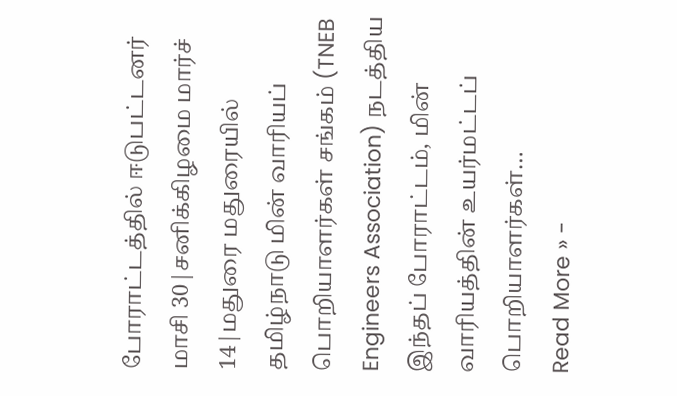போராட்டத்தில் ஈடுபட்டனர்
மாசி 30|சனிக்கிழமை மார்ச் 14|மதுரை மதுரையில் தமிழ்நாடு மின் வாரியப் பொறியாளர்கள் சங்கம் (TNEB Engineers Association) நடத்திய இந்தப் போராட்டம், மின் வாரியத்தின் உயர்மட்டப் பொறியாளர்கள்…
Read More » -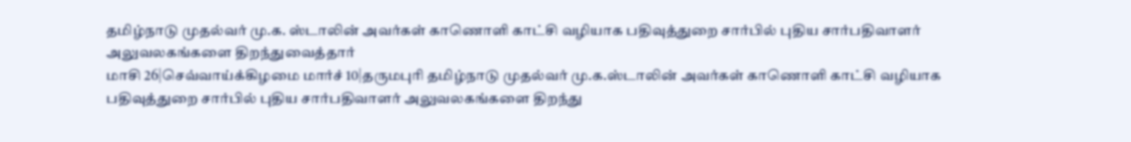தமிழ்நாடு முதல்வர் மு.க. ஸ்டாலின் அவர்கள் காணொளி காட்சி வழியாக பதிவுத்துறை சார்பில் புதிய சார்பதிவாளர் அலுவலகங்களை திறந்துவைத்தார்
மாசி 26|செவ்வாய்க்கிழமை மார்ச் 10|தருமபுரி தமிழ்நாடு முதல்வர் மு.க.ஸ்டாலின் அவர்கள் காணொளி காட்சி வழியாக பதிவுத்துறை சார்பில் புதிய சார்பதிவாளர் அலுவலகங்களை திறந்து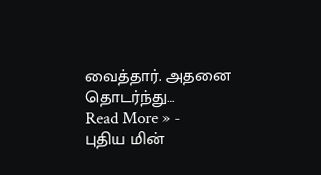வைத்தார். அதனை தொடர்ந்து…
Read More » -
புதிய மின்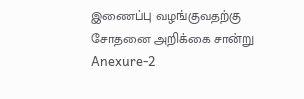இணைப்பு வழங்குவதற்கு சோதனை அறிக்கை சான்று Anexure-2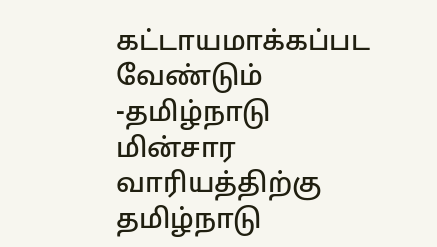கட்டாயமாக்கப்பட வேண்டும் -தமிழ்நாடு மின்சார வாரியத்திற்கு தமிழ்நாடு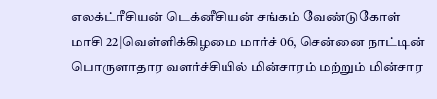எலக்ட்ரீசியன் டெக்னீசியன் சங்கம் வேண்டுகோள்
மாசி 22|வெள்ளிக்கிழமை மார்ச் 06, சென்னை நாட்டின் பொருளாதார வளர்ச்சியில் மின்சாரம் மற்றும் மின்சார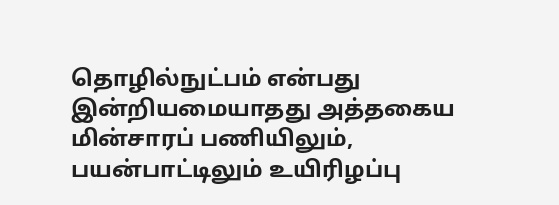தொழில்நுட்பம் என்பது இன்றியமையாதது அத்தகைய மின்சாரப் பணியிலும், பயன்பாட்டிலும் உயிரிழப்பு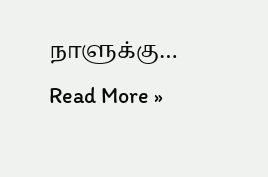நாளுக்கு…
Read More »